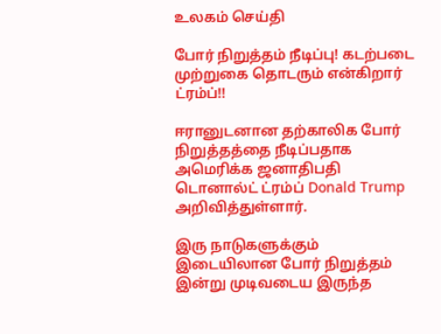உலகம் செய்தி

போர் நிறுத்தம் நீடிப்பு! கடற்படை முற்றுகை தொடரும் என்கிறார் ட்ரம்ப்!!

ஈரானுடனான தற்காலிக போர் நிறுத்தத்தை நீடிப்பதாக அமெரிக்க ஜனாதிபதி டொனால்ட் ட்ரம்ப் Donald Trump அறிவித்துள்ளார்.

இரு நாடுகளுக்கும் இடையிலான போர் நிறுத்தம் இன்று முடிவடைய இருந்த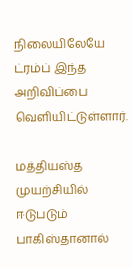நிலையிலேயே ட்ரம்ப் இந்த அறிவிப்பை வெளியிட்டுள்ளார்.

மத்தியஸ்த முயற்சியில் ஈடுபடும் பாகிஸ்தானால்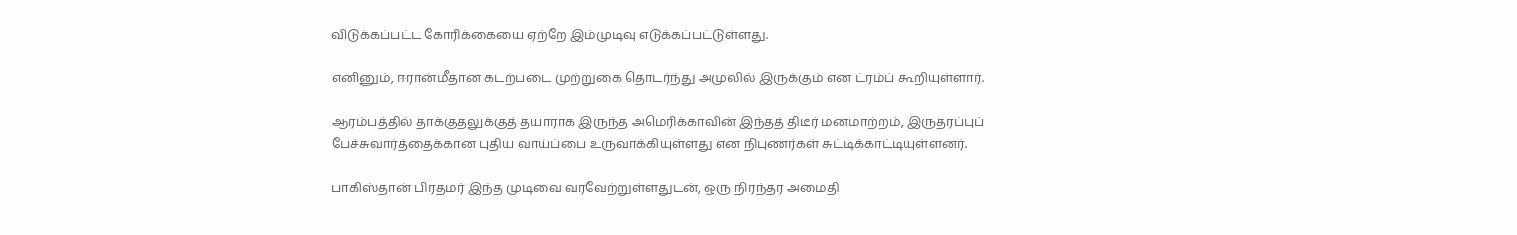விடுக்கப்பட்ட கோரிக்கையை ஏற்றே இம்முடிவு எடுக்கப்பட்டுள்ளது.

எனினும், ஈரான்மீதான கடற்படை முற்றுகை தொடர்ந்து அமுலில் இருக்கும் என ட்ரம்ப் கூறியுள்ளார்.

ஆரம்பத்தில் தாக்குதலுக்குத் தயாராக இருந்த அமெரிக்காவின் இந்தத் திடீர் மனமாற்றம், இருதரப்புப் பேச்சுவார்த்தைக்கான புதிய வாய்ப்பை உருவாக்கியுள்ளது என நிபுணர்கள் சுட்டிக்காட்டியுள்ளனர்.

பாகிஸ்தான் பிரதமர் இந்த முடிவை வரவேற்றுள்ளதுடன், ஒரு நிரந்தர அமைதி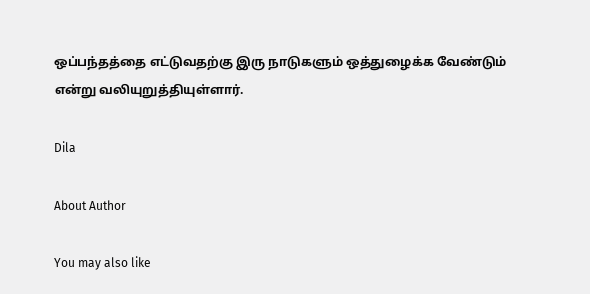ஒப்பந்தத்தை எட்டுவதற்கு இரு நாடுகளும் ஒத்துழைக்க வேண்டும் என்று வலியுறுத்தியுள்ளார்.

Dila

About Author

You may also like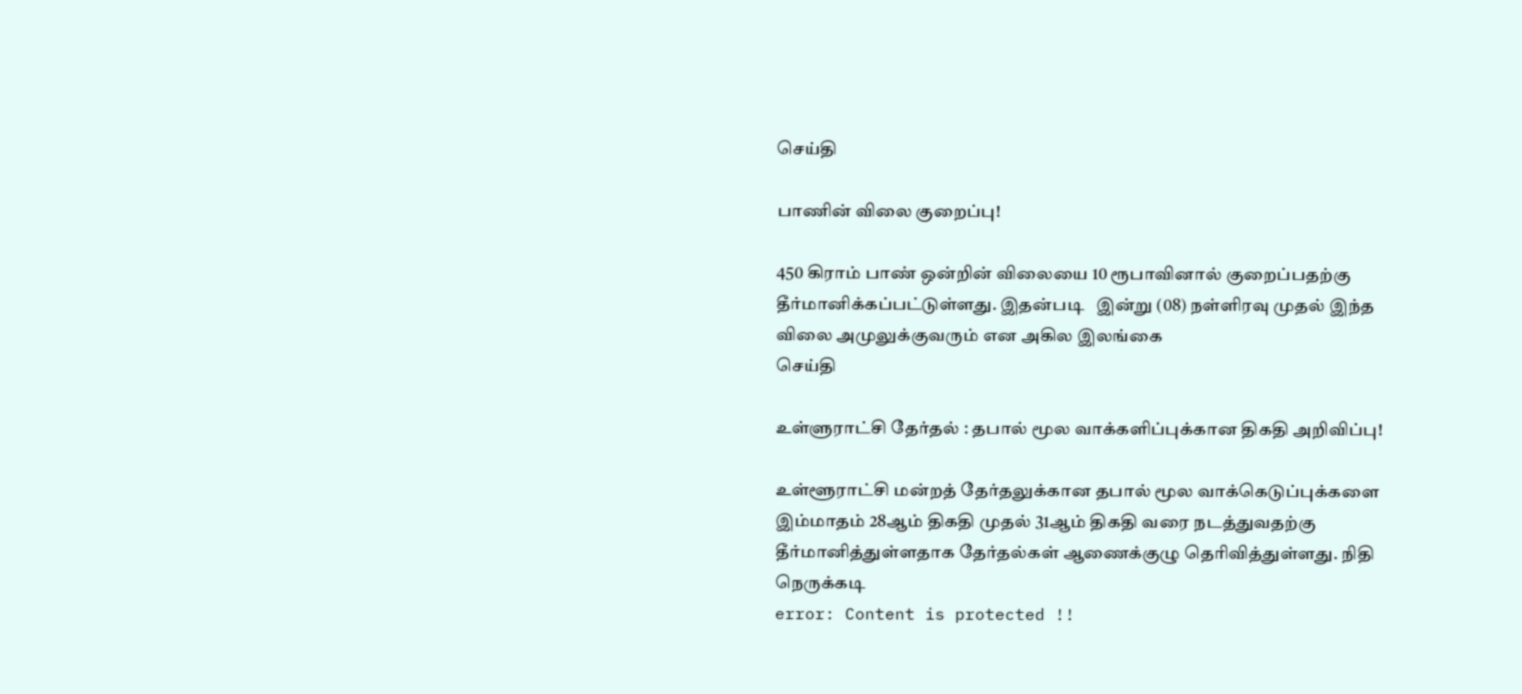செய்தி

பாணின் விலை குறைப்பு!

450 கிராம் பாண் ஒன்றின் விலையை 10 ரூபாவினால் குறைப்பதற்கு தீர்மானிக்கப்பட்டுள்ளது. இதன்படி   இன்று (08) நள்ளிரவு முதல் இந்த விலை அமுலுக்குவரும் என அகில இலங்கை
செய்தி

உள்ளுராட்சி தேர்தல் : தபால் மூல வாக்களிப்புக்கான திகதி அறிவிப்பு!

உள்ளூராட்சி மன்றத் தேர்தலுக்கான தபால் மூல வாக்கெடுப்புக்களை இம்மாதம் 28ஆம் திகதி முதல் 31ஆம் திகதி வரை நடத்துவதற்கு தீர்மானித்துள்ளதாக தேர்தல்கள் ஆணைக்குழு தெரிவித்துள்ளது. நிதி நெருக்கடி
error: Content is protected !!